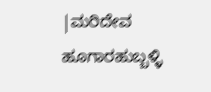|ಮರಿದೇವ ಹೂಗಾರಹುಬ್ಬಳ್ಳಿ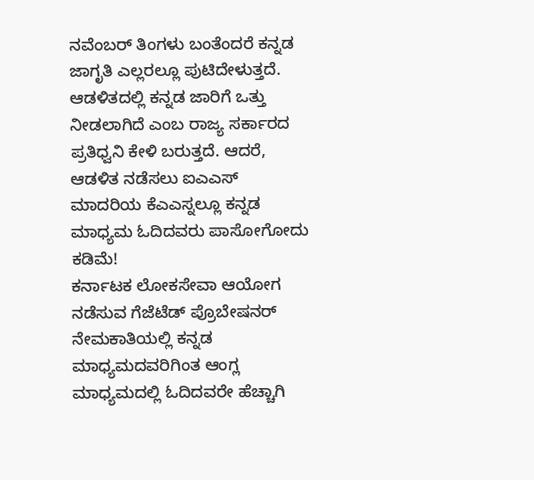ನವೆಂಬರ್ ತಿಂಗಳು ಬಂತೆಂದರೆ ಕನ್ನಡ ಜಾಗೃತಿ ಎಲ್ಲರಲ್ಲೂ ಪುಟಿದೇಳುತ್ತದೆ. ಆಡಳಿತದಲ್ಲಿ ಕನ್ನಡ ಜಾರಿಗೆ ಒತ್ತು ನೀಡಲಾಗಿದೆ ಎಂಬ ರಾಜ್ಯ ಸರ್ಕಾರದ ಪ್ರತಿಧ್ವನಿ ಕೇಳಿ ಬರುತ್ತದೆ. ಆದರೆ, ಆಡಳಿತ ನಡೆಸಲು ಐಎಎಸ್ ಮಾದರಿಯ ಕೆಎಎಸ್ನಲ್ಲೂ ಕನ್ನಡ ಮಾಧ್ಯಮ ಓದಿದವರು ಪಾಸೋಗೋದು ಕಡಿಮೆ!
ಕರ್ನಾಟಕ ಲೋಕಸೇವಾ ಆಯೋಗ ನಡೆಸುವ ಗೆಜೆಟೆಡ್ ಪ್ರೊಬೇಷನರ್ ನೇಮಕಾತಿಯಲ್ಲಿ ಕನ್ನಡ ಮಾಧ್ಯಮದವರಿಗಿಂತ ಆಂಗ್ಲ ಮಾಧ್ಯಮದಲ್ಲಿ ಓದಿದವರೇ ಹೆಚ್ಚಾಗಿ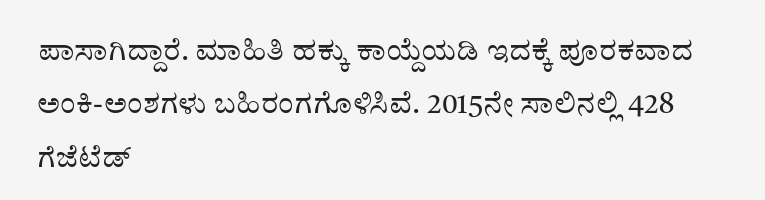ಪಾಸಾಗಿದ್ದಾರೆ. ಮಾಹಿತಿ ಹಕ್ಕು ಕಾಯ್ದೆಯಡಿ ಇದಕ್ಕೆ ಪೂರಕವಾದ ಅಂಕಿ-ಅಂಶಗಳು ಬಹಿರಂಗಗೊಳಿಸಿವೆ. 2015ನೇ ಸಾಲಿನಲ್ಲಿ 428 ಗೆಜೆಟೆಡ್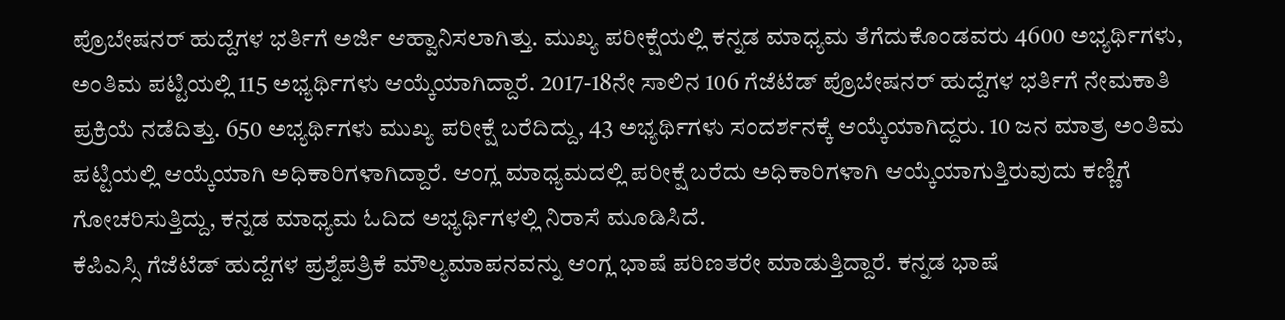ಪ್ರೊಬೇಷನರ್ ಹುದ್ದೆಗಳ ಭರ್ತಿಗೆ ಅರ್ಜಿ ಆಹ್ವಾನಿಸಲಾಗಿತ್ತು. ಮುಖ್ಯ ಪರೀಕ್ಷೆಯಲ್ಲಿ ಕನ್ನಡ ಮಾಧ್ಯಮ ತೆಗೆದುಕೊಂಡವರು 4600 ಅಭ್ಯರ್ಥಿಗಳು, ಅಂತಿಮ ಪಟ್ಟಿಯಲ್ಲಿ 115 ಅಭ್ಯರ್ಥಿಗಳು ಆಯ್ಕೆಯಾಗಿದ್ದಾರೆ. 2017-18ನೇ ಸಾಲಿನ 106 ಗೆಜೆಟೆಡ್ ಪ್ರೊಬೇಷನರ್ ಹುದ್ದೆಗಳ ಭರ್ತಿಗೆ ನೇಮಕಾತಿ ಪ್ರಕ್ರಿಯೆ ನಡೆದಿತ್ತು. 650 ಅಭ್ಯರ್ಥಿಗಳು ಮುಖ್ಯ ಪರೀಕ್ಷೆ ಬರೆದಿದ್ದು, 43 ಅಭ್ಯರ್ಥಿಗಳು ಸಂದರ್ಶನಕ್ಕೆ ಆಯ್ಕೆಯಾಗಿದ್ದರು. 10 ಜನ ಮಾತ್ರ ಅಂತಿಮ ಪಟ್ಟಿಯಲ್ಲಿ ಆಯ್ಕೆಯಾಗಿ ಅಧಿಕಾರಿಗಳಾಗಿದ್ದಾರೆ. ಆಂಗ್ಲ ಮಾಧ್ಯಮದಲ್ಲಿ ಪರೀಕ್ಷೆ ಬರೆದು ಅಧಿಕಾರಿಗಳಾಗಿ ಆಯ್ಕೆಯಾಗುತ್ತಿರುವುದು ಕಣ್ಣಿಗೆ ಗೋಚರಿಸುತ್ತಿದ್ದು, ಕನ್ನಡ ಮಾಧ್ಯಮ ಓದಿದ ಅಭ್ಯರ್ಥಿಗಳಲ್ಲಿ ನಿರಾಸೆ ಮೂಡಿಸಿದೆ.
ಕೆಪಿಎಸ್ಸಿ ಗೆಜೆಟೆಡ್ ಹುದ್ದೆಗಳ ಪ್ರಶ್ನೆಪತ್ರಿಕೆ ಮೌಲ್ಯಮಾಪನವನ್ನು ಆಂಗ್ಲ ಭಾಷೆ ಪರಿಣತರೇ ಮಾಡುತ್ತಿದ್ದಾರೆ. ಕನ್ನಡ ಭಾಷೆ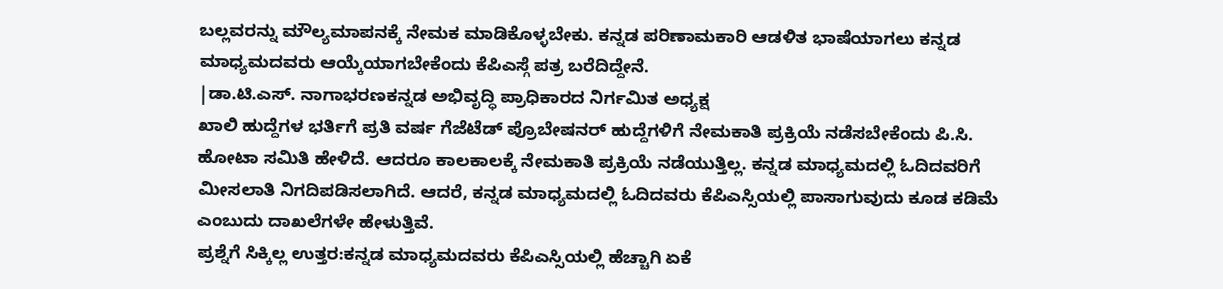ಬಲ್ಲವರನ್ನು ಮೌಲ್ಯಮಾಪನಕ್ಕೆ ನೇಮಕ ಮಾಡಿಕೊಳ್ಳಬೇಕು. ಕನ್ನಡ ಪರಿಣಾಮಕಾರಿ ಆಡಳಿತ ಭಾಷೆಯಾಗಲು ಕನ್ನಡ ಮಾಧ್ಯಮದವರು ಆಯ್ಕೆಯಾಗಬೇಕೆಂದು ಕೆಪಿಎಸ್ಗೆ ಪತ್ರ ಬರೆದಿದ್ದೇನೆ.
|ಡಾ.ಟಿ.ಎಸ್. ನಾಗಾಭರಣಕನ್ನಡ ಅಭಿವೃದ್ಧಿ ಪ್ರಾಧಿಕಾರದ ನಿರ್ಗಮಿತ ಅಧ್ಯಕ್ಷ
ಖಾಲಿ ಹುದ್ದೆಗಳ ಭರ್ತಿಗೆ ಪ್ರತಿ ವರ್ಷ ಗೆಜೆಟೆಡ್ ಪ್ರೊಬೇಷನರ್ ಹುದ್ದೆಗಳಿಗೆ ನೇಮಕಾತಿ ಪ್ರಕ್ರಿಯೆ ನಡೆಸಬೇಕೆಂದು ಪಿ.ಸಿ. ಹೋಟಾ ಸಮಿತಿ ಹೇಳಿದೆ. ಆದರೂ ಕಾಲಕಾಲಕ್ಕೆ ನೇಮಕಾತಿ ಪ್ರಕ್ರಿಯೆ ನಡೆಯುತ್ತಿಲ್ಲ. ಕನ್ನಡ ಮಾಧ್ಯಮದಲ್ಲಿ ಓದಿದವರಿಗೆ ಮೀಸಲಾತಿ ನಿಗದಿಪಡಿಸಲಾಗಿದೆ. ಆದರೆ, ಕನ್ನಡ ಮಾಧ್ಯಮದಲ್ಲಿ ಓದಿದವರು ಕೆಪಿಎಸ್ಸಿಯಲ್ಲಿ ಪಾಸಾಗುವುದು ಕೂಡ ಕಡಿಮೆ ಎಂಬುದು ದಾಖಲೆಗಳೇ ಹೇಳುತ್ತಿವೆ.
ಪ್ರಶ್ನೆಗೆ ಸಿಕ್ಕಿಲ್ಲ ಉತ್ತರ:ಕನ್ನಡ ಮಾಧ್ಯಮದವರು ಕೆಪಿಎಸ್ಸಿಯಲ್ಲಿ ಹೆಚ್ಚಾಗಿ ಏಕೆ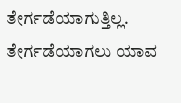ತೇರ್ಗಡೆಯಾಗುತ್ತಿಲ್ಲ. ತೇರ್ಗಡೆಯಾಗಲು ಯಾವ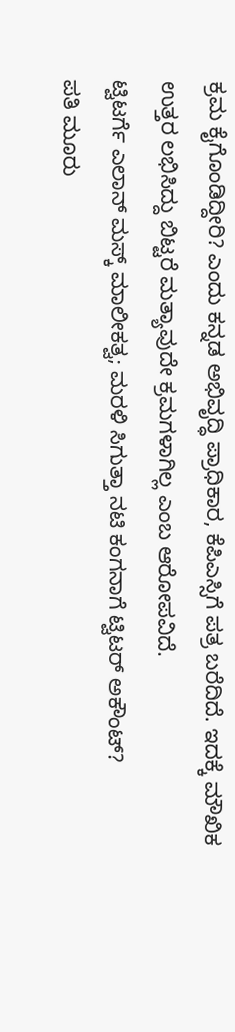ಕ್ರಮ ಕೈಗೊಂಡಿದ್ದೀರಿ? ಎಂದು ಕನ್ನಡ ಅಭಿವೃದ್ಧಿ ಪ್ರಾಧಿಕಾರ, ಕೆಪಿಎಸ್ಸಿಗೆ ಪತ್ರ ಬರೆದಿದೆ. ಇದಕ್ಕೆ ಮೌಖಿಕ ಉತ್ತರ ಲಭಿಸಿದ್ದು ಬಿಟ್ಟರೆ ಮತ್ಯಾವುದೇ ಕ್ರಮಗಳಾಗಿಲ್ಲ ಎಂಬ ಆರೋಪವಿದೆ.
ಟ್ವಿಟರ್ಗೆ ಎಲಾನ್ ಮಸ್ಕ್ ಮಾಲೀಕತ್ವ; ಮರಳಿ ಸಿಗುತ್ತಾ ನಟಿ ಕಂಗನಾಗೆ ಟ್ವಿಟರ್ ಅಕೌಂಟ್?
ಪತಿ ಮೂರು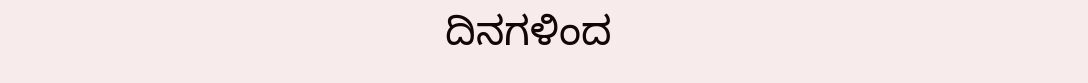ದಿನಗಳಿಂದ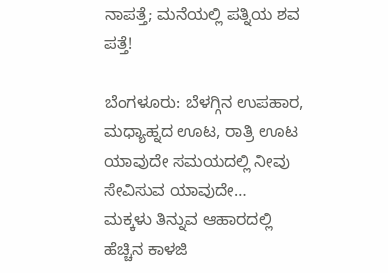ನಾಪತ್ತೆ; ಮನೆಯಲ್ಲಿ ಪತ್ನಿಯ ಶವ ಪತ್ತೆ!

ಬೆಂಗಳೂರು: ಬೆಳಗ್ಗಿನ ಉಪಹಾರ, ಮಧ್ಯಾಹ್ನದ ಊಟ, ರಾತ್ರಿ ಊಟ ಯಾವುದೇ ಸಮಯದಲ್ಲಿ ನೀವು ಸೇವಿಸುವ ಯಾವುದೇ…
ಮಕ್ಕಳು ತಿನ್ನುವ ಆಹಾರದಲ್ಲಿ ಹೆಚ್ಚಿನ ಕಾಳಜಿ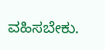ವಹಿಸಬೇಕು.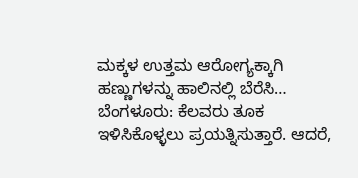ಮಕ್ಕಳ ಉತ್ತಮ ಆರೋಗ್ಯಕ್ಕಾಗಿ ಹಣ್ಣುಗಳನ್ನು ಹಾಲಿನಲ್ಲಿ ಬೆರೆಸಿ…
ಬೆಂಗಳೂರು: ಕೆಲವರು ತೂಕ ಇಳಿಸಿಕೊಳ್ಳಲು ಪ್ರಯತ್ನಿಸುತ್ತಾರೆ. ಆದರೆ,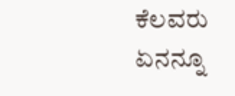ಕೆಲವರು ಏನನ್ನೂ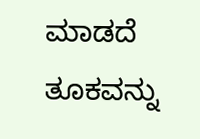ಮಾಡದೆ ತೂಕವನ್ನು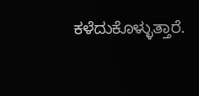ಕಳೆದುಕೊಳ್ಳುತ್ತಾರೆ.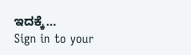ಇದಕ್ಕೆ…
Sign in to your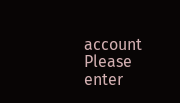account
Please enter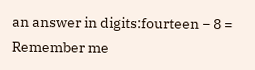an answer in digits:fourteen − 8 =
Remember me